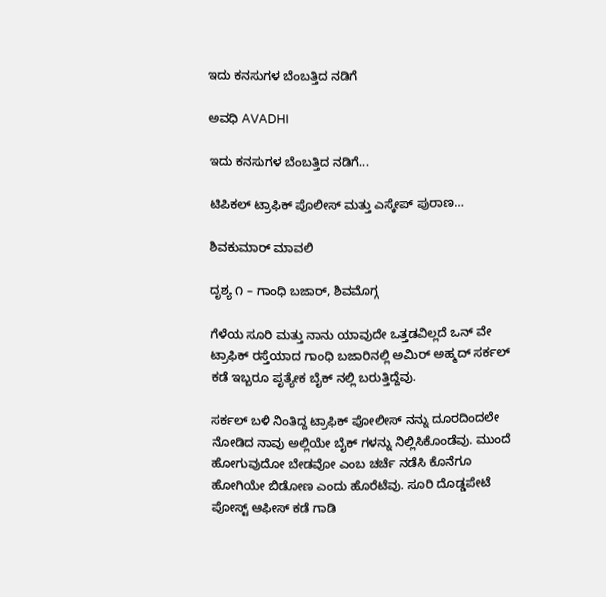ಇದು ಕನಸುಗಳ ಬೆಂಬತ್ತಿದ ನಡಿಗೆ‍

ಅವಧಿ AVADHI

ಇದು ಕನಸುಗಳ ಬೆಂಬತ್ತಿದ ನಡಿಗೆ...

ಟಿಪಿಕಲ್ ಟ್ರಾಫಿಕ್ ಪೊಲೀಸ್ ಮತ್ತು ಎಸ್ಕೇಪ್ ಪುರಾಣ…

ಶಿವಕುಮಾರ್ ಮಾವಲಿ

ದೃಶ್ಯ ೧ – ಗಾಂಧಿ ಬಜಾರ್, ಶಿವಮೊಗ್ಗ

ಗೆಳೆಯ ಸೂರಿ ಮತ್ತು ನಾನು ಯಾವುದೇ ಒತ್ತಡವಿಲ್ಲದೆ ಒನ್ ವೇ ಟ್ರಾಫಿಕ್ ರಸ್ತೆಯಾದ ಗಾಂಧಿ ಬಜಾರಿನಲ್ಲಿ ಅಮಿರ್ ಅಹ್ಮದ್ ಸರ್ಕಲ್ ಕಡೆ ಇಬ್ಬರೂ ಪೃತ್ಯೇಕ ಬೈಕ್ ನಲ್ಲಿ ಬರುತ್ತಿದ್ದೆವು.

ಸರ್ಕಲ್ ಬಳಿ ನಿಂತಿದ್ದ ಟ್ರಾಫಿಕ್ ಪೋಲೀಸ್ ನನ್ನು ದೂರದಿಂದಲೇ ನೋಡಿದ ನಾವು ಅಲ್ಲಿಯೇ ಬೈಕ್ ಗಳನ್ನು ನಿಲ್ಲಿಸಿಕೊಂಡೆವು. ಮುಂದೆ ಹೋಗುವುದೋ ಬೇಡವೋ ಎಂಬ ಚರ್ಚೆ ನಡೆಸಿ ಕೊನೆಗೂ ಹೋಗಿಯೇ ಬಿಡೋಣ ಎಂದು ಹೊರೆಟೆವು. ಸೂರಿ ದೊಡ್ಡಪೇಟೆ ಪೋಸ್ಟ್ ಆಫೀಸ್ ಕಡೆ ಗಾಡಿ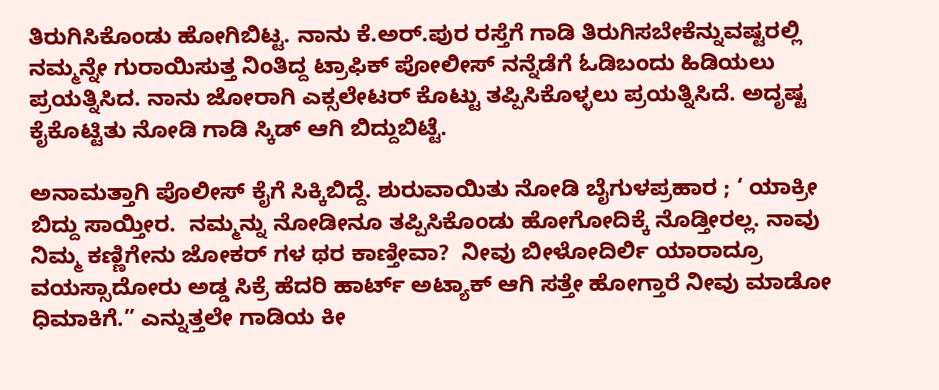ತಿರುಗಿಸಿಕೊಂಡು ಹೋಗಿಬಿಟ್ಟ. ನಾನು ಕೆ.ಅರ್.ಪುರ ರಸ್ತೆಗೆ ಗಾಡಿ ತಿರುಗಿಸಬೇಕೆನ್ನುವಷ್ಟರಲ್ಲಿ  ನಮ್ಮನ್ನೇ ಗುರಾಯಿಸುತ್ತ ನಿಂತಿದ್ದ ಟ್ರಾಫಿಕ್ ಪೋಲೀಸ್ ನನ್ನೆಡೆಗೆ ಓಡಿಬಂದು ಹಿಡಿಯಲು ಪ್ರಯತ್ನಿಸಿದ. ನಾನು ಜೋರಾಗಿ ಎಕ್ಸಲೇಟರ್ ಕೊಟ್ಟು ತಪ್ಪಿಸಿಕೊಳ್ಳಲು ಪ್ರಯತ್ನಿಸಿದೆ. ಅದೃಷ್ಟ ಕೈಕೊಟ್ಟಿತು ನೋಡಿ ಗಾಡಿ ಸ್ಕಿಡ್ ಆಗಿ ಬಿದ್ದುಬಿಟ್ಟೆ.

ಅನಾಮತ್ತಾಗಿ ಪೊಲೀಸ್ ಕೈಗೆ ಸಿಕ್ಕಿಬಿದ್ದೆ. ಶುರುವಾಯಿತು ನೋಡಿ ಬೈಗುಳಪ್ರಹಾರ ; ‘ ಯಾಕ್ರೀ ಬಿದ್ದು ಸಾಯ್ತೀರ.  ನಮ್ಮನ್ನು ನೋಡೀನೂ ತಪ್ಪಿಸಿಕೊಂಡು ಹೋಗೋದಿಕ್ಕೆ ನೊಡ್ತೀರಲ್ಲ. ನಾವು ನಿಮ್ಮ ಕಣ್ಣಿಗೇನು ಜೋಕರ್ ಗಳ ಥರ ಕಾಣ್ತೀವಾ?  ನೀವು ಬೀಳೋದಿರ್ಲಿ ಯಾರಾದ್ರೂ ವಯಸ್ಸಾದೋರು ಅಡ್ಡ ಸಿಕ್ರೆ ಹೆದರಿ ಹಾರ್ಟ್ ಅಟ್ಯಾಕ್ ಆಗಿ ಸತ್ತೇ ಹೋಗ್ತಾರೆ ನೀವು ಮಾಡೋ ಧಿಮಾಕಿಗೆ.” ಎನ್ನುತ್ತಲೇ ಗಾಡಿಯ ಕೀ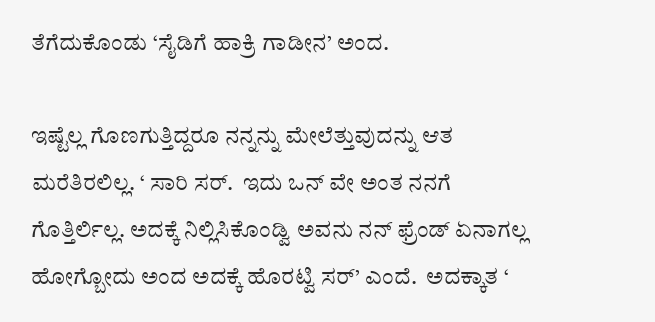ತೆಗೆದುಕೊಂಡು ‘ಸೈಡಿಗೆ ಹಾಕ್ರಿ ಗಾಡೀನ’ ಅಂದ.

ಇಷ್ಟೆಲ್ಲ ಗೊಣಗುತ್ತಿದ್ದರೂ ನನ್ನನ್ನು ಮೇಲೆತ್ತುವುದನ್ನು ಆತ ಮರೆತಿರಲಿಲ್ಲ. ‘ ಸಾರಿ ಸರ್.  ಇದು ಒನ್ ವೇ ಅಂತ ನನಗೆ ಗೊತ್ತಿರ್ಲಿಲ್ಲ. ಅದಕ್ಕೆ ನಿಲ್ಲಿಸಿಕೊಂಡ್ವಿ ಅವನು ನನ್ ಫ್ರೆಂಡ್ ಏನಾಗಲ್ಲ ಹೋಗ್ಬೋದು ಅಂದ ಅದಕ್ಕೆ ಹೊರಟ್ವಿ ಸರ್’ ಎಂದೆ.  ಅದಕ್ಕಾತ ‘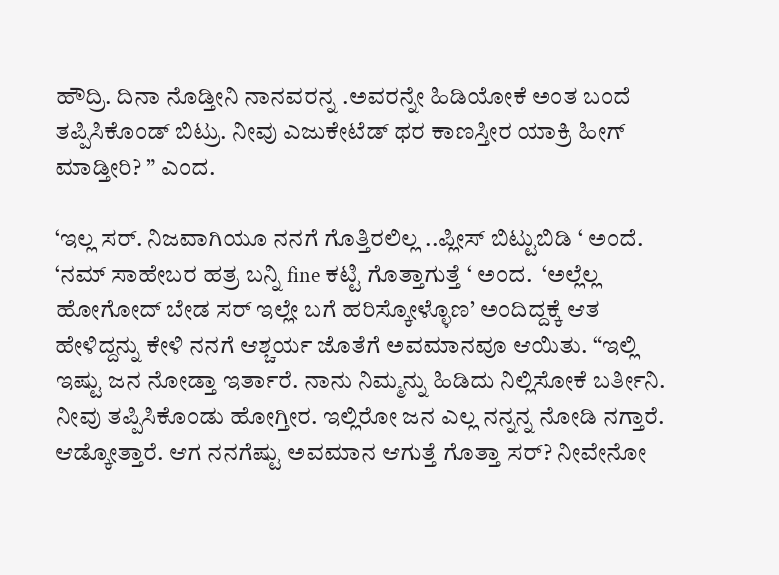ಹೌದ್ರಿ. ದಿನಾ ನೊಡ್ತೀನಿ ನಾನವರನ್ನ .ಅವರನ್ನೇ ಹಿಡಿಯೋಕೆ ಅಂತ ಬಂದೆ ತಪ್ಪಿಸಿಕೊಂಡ್ ಬಿಟ್ರು. ನೀವು ಎಜುಕೇಟೆಡ್ ಥರ ಕಾಣಸ್ತೀರ ಯಾಕ್ರಿ ಹೀಗ್ ಮಾಡ್ತೀರಿ? ” ಎಂದ.

‘ಇಲ್ಲ ಸರ್. ನಿಜವಾಗಿಯೂ ನನಗೆ ಗೊತ್ತಿರಲಿಲ್ಲ ..ಪ್ಲೀಸ್ ಬಿಟ್ಟುಬಿಡಿ ‘ ಅಂದೆ.  ‘ನಮ್ ಸಾಹೇಬರ ಹತ್ರ ಬನ್ನಿ fine ಕಟ್ಟಿ ಗೊತ್ತಾಗುತ್ತೆ ‘ ಅಂದ.  ‘ಅಲ್ಲೆಲ್ಲ ಹೋಗೋದ್ ಬೇಡ ಸರ್ ಇಲ್ಲೇ ಬಗೆ ಹರಿಸ್ಕೋಳ್ಳೊಣ’ ಅಂದಿದ್ದಕ್ಕೆ ಆತ ಹೇಳಿದ್ದನ್ನು ಕೇಳಿ ನನಗೆ ಆಶ್ಚರ್ಯ ಜೊತೆಗೆ ಅವಮಾನವೂ ಆಯಿತು. “ಇಲ್ಲಿ ಇಷ್ಟು ಜನ ನೋಡ್ತಾ ಇರ್ತಾರೆ. ನಾನು ನಿಮ್ಮನ್ನು ಹಿಡಿದು ನಿಲ್ಲಿಸೋಕೆ ಬರ್ತೀನಿ. ನೀವು ತಪ್ಪಿಸಿಕೊಂಡು ಹೋಗ್ತೀರ. ಇಲ್ಲಿರೋ ಜನ ಎಲ್ಲ ನನ್ನನ್ನ ನೋಡಿ ನಗ್ತಾರೆ. ಆಡ್ಕೋತ್ತಾರೆ. ಆಗ ನನಗೆಷ್ಟು ಅವಮಾನ ಆಗುತ್ತೆ ಗೊತ್ತಾ ಸರ್? ನೀವೇನೋ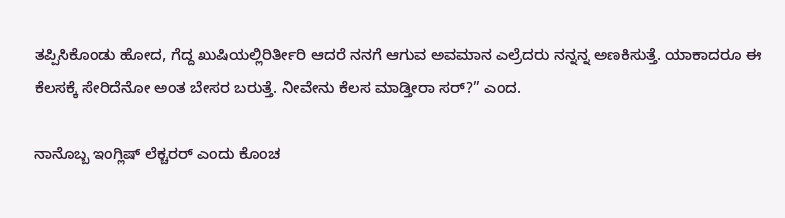ತಪ್ಪಿಸಿಕೊಂಡು ಹೋದ, ಗೆದ್ದ ಖುಷಿಯಲ್ಲಿರಿರ್ತೀರಿ ಆದರೆ ನನಗೆ ಆಗುವ ಅವಮಾನ ಎಲ್ರೆದರು ನನ್ನನ್ನ ಅಣಕಿಸುತ್ತೆ. ಯಾಕಾದರೂ ಈ ಕೆಲಸಕ್ಕೆ ಸೇರಿದೆನೋ ಅಂತ ಬೇಸರ ಬರುತ್ತೆ. ನೀವೇನು ಕೆಲಸ ಮಾಡ್ತೀರಾ ಸರ್?” ಎಂದ.

ನಾನೊಬ್ಬ ಇಂಗ್ಲಿಷ್ ಲೆಕ್ಚರರ್ ಎಂದು ಕೊಂಚ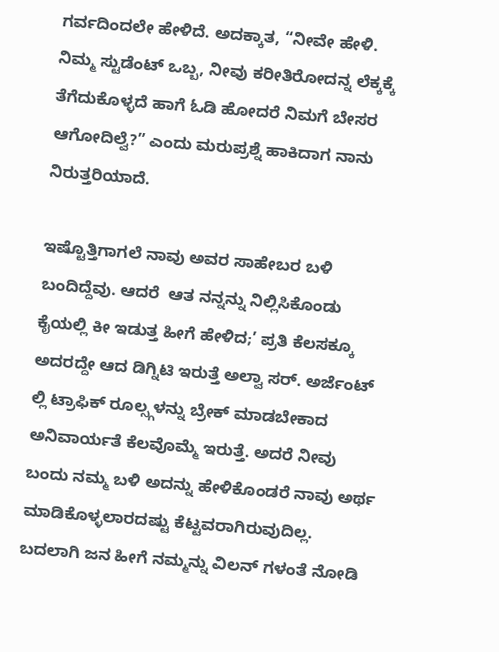ಗರ್ವದಿಂದಲೇ ಹೇಳಿದೆ. ಅದಕ್ಕಾತ, “ನೀವೇ ಹೇಳಿ. ನಿಮ್ಮ ಸ್ಟುಡೆಂಟ್ ಒಬ್ಬ, ನೀವು ಕರೀತಿರೋದನ್ನ ಲೆಕ್ಕಕ್ಕೆ ತೆಗೆದುಕೊಳ್ಳದೆ ಹಾಗೆ ಓಡಿ ಹೋದರೆ ನಿಮಗೆ ಬೇಸರ ಆಗೋದಿಲ್ವೆ?” ಎಂದು ಮರುಪ್ರಶ್ನೆ ಹಾಕಿದಾಗ ನಾನು ನಿರುತ್ತರಿಯಾದೆ.

ಇಷ್ಟೊತ್ತಿಗಾಗಲೆ ನಾವು ಅವರ ಸಾಹೇಬರ ಬಳಿ ಬಂದಿದ್ದೆವು. ಆದರೆ  ಆತ ನನ್ನನ್ನು ನಿಲ್ಲಿಸಿಕೊಂಡು ಕೈಯಲ್ಲಿ ಕೀ ಇಡುತ್ತ ಹೀಗೆ ಹೇಳಿದ;’ ಪ್ರತಿ ಕೆಲಸಕ್ಕೂ ಅದರದ್ದೇ ಆದ ಡಿಗ್ನಿಟಿ ಇರುತ್ತೆ ಅಲ್ವಾ ಸರ್. ಅರ್ಜೆಂಟ್ ಲ್ಲಿ ಟ್ರಾಫಿಕ್ ರೂಲ್ಸ್ಗಳನ್ನು ಬ್ರೇಕ್ ಮಾಡಬೇಕಾದ ಅನಿವಾರ್ಯತೆ ಕೆಲವೊಮ್ಮೆ ಇರುತ್ತೆ. ಅದರೆ ನೀವು ಬಂದು ನಮ್ಮ ಬಳಿ ಅದನ್ನು ಹೇಳಿಕೊಂಡರೆ ನಾವು ಅರ್ಥ ಮಾಡಿಕೊಳ್ಳಲಾರದಷ್ಟು ಕೆಟ್ಟವರಾಗಿರುವುದಿಲ್ಲ. ಬದಲಾಗಿ ಜನ ಹೀಗೆ ನಮ್ಮನ್ನು ವಿಲನ್ ಗಳಂತೆ ನೋಡಿ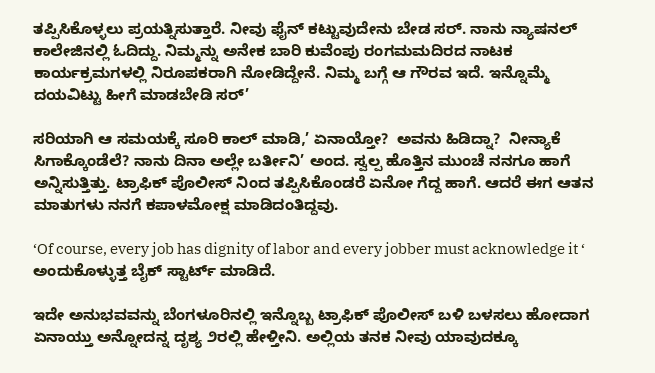ತಪ್ಪಿಸಿಕೊಳ್ಳಲು ಪ್ರಯತ್ನಿಸುತ್ತಾರೆ. ನೀವು ಫೈನ್ ಕಟ್ಟುವುದೇನು ಬೇಡ ಸರ್. ನಾನು ನ್ಯಾಷನಲ್ ಕಾಲೇಜಿನಲ್ಲಿ ಓದಿದ್ದು. ನಿಮ್ಮನ್ನು ಅನೇಕ ಬಾರಿ ಕುವೆಂಪು ರಂಗಮಮದಿರದ ನಾಟಕ ಕಾರ್ಯಕ್ರಮಗಳಲ್ಲಿ ನಿರೂಪಕರಾಗಿ ನೋಡಿದ್ದೇನೆ. ನಿಮ್ಮ ಬಗ್ಗೆ ಆ ಗೌರವ ಇದೆ. ಇನ್ನೊಮ್ಮೆ ದಯವಿಟ್ಟು ಹೀಗೆ ಮಾಡಬೇಡಿ ಸರ್’

ಸರಿಯಾಗಿ ಆ ಸಮಯಕ್ಕೆ ಸೂರಿ ಕಾಲ್ ಮಾಡಿ,’ ಏನಾಯ್ತೋ?  ಅವನು ಹಿಡಿದ್ನಾ?  ನೀನ್ಯಾಕೆ ಸಿಗಾಕ್ಕೊಂಡೆಲೆ? ನಾನು ದಿನಾ ಅಲ್ಲೇ ಬರ್ತೀನಿ’ ಅಂದ. ಸ್ವಲ್ಪ ಹೊತ್ತಿನ ಮುಂಚೆ ನನಗೂ ಹಾಗೆ ಅನ್ನಿಸುತ್ತಿತ್ತು. ಟ್ರಾಫಿಕ್ ಪೊಲೀಸ್ ನಿಂದ ತಪ್ಪಿಸಿಕೊಂಡರೆ ಏನೋ ಗೆದ್ದ ಹಾಗೆ. ಆದರೆ ಈಗ ಆತನ ಮಾತುಗಳು ನನಗೆ ಕಪಾಳಮೋಕ್ಷ ಮಾಡಿದಂತಿದ್ದವು.

‘Of course, every job has dignity of labor and every jobber must acknowledge it ‘ ಅಂದುಕೊಳ್ಳುತ್ತ ಬೈಕ್ ಸ್ಟಾರ್ಟ್ ಮಾಡಿದೆ.

ಇದೇ ಅನುಭವವನ್ನು ಬೆಂಗಳೂರಿನಲ್ಲಿ ಇನ್ನೊಬ್ಬ ಟ್ರಾಫಿಕ್ ಪೊಲೀಸ್ ಬಳಿ ಬಳಸಲು ಹೋದಾಗ ಏನಾಯ್ತು ಅನ್ನೋದನ್ನ ದೃಶ್ಯ ೨ರಲ್ಲಿ ಹೇಳ್ತೀನಿ. ಅಲ್ಲಿಯ ತನಕ ನೀವು ಯಾವುದಕ್ಕೂ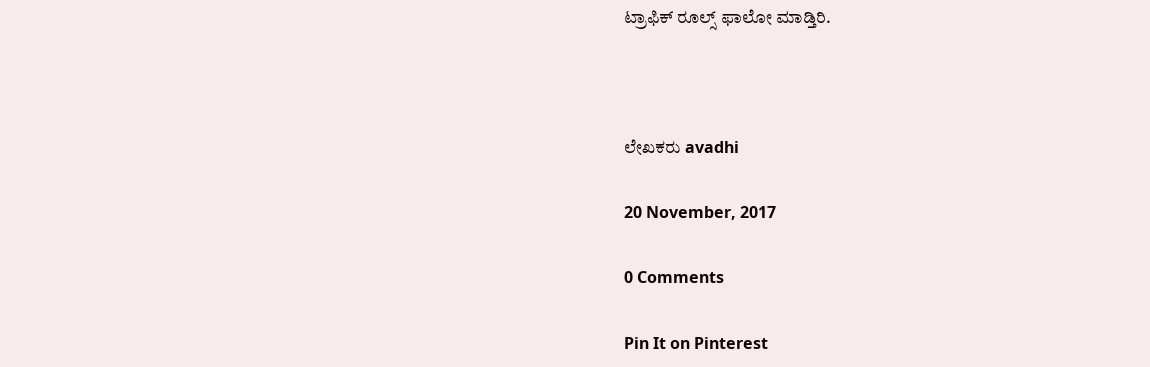ಟ್ರಾಫಿಕ್ ರೂಲ್ಸ್ ಫಾಲೋ ಮಾಡ್ತಿರಿ.



ಲೇಖಕರು avadhi

20 November, 2017

0 Comments

Pin It on Pinterest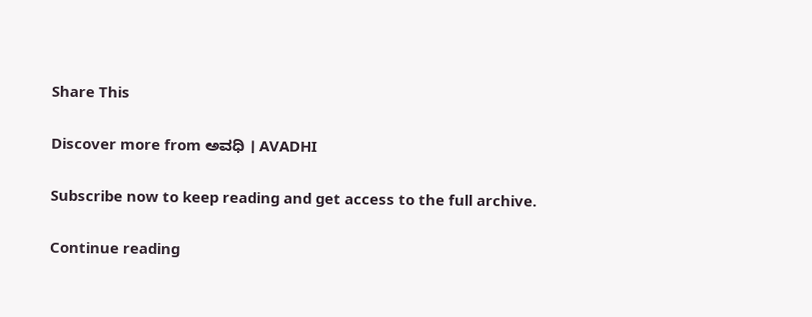Share This

Discover more from ಅವಧಿ । AVADHI

Subscribe now to keep reading and get access to the full archive.

Continue reading